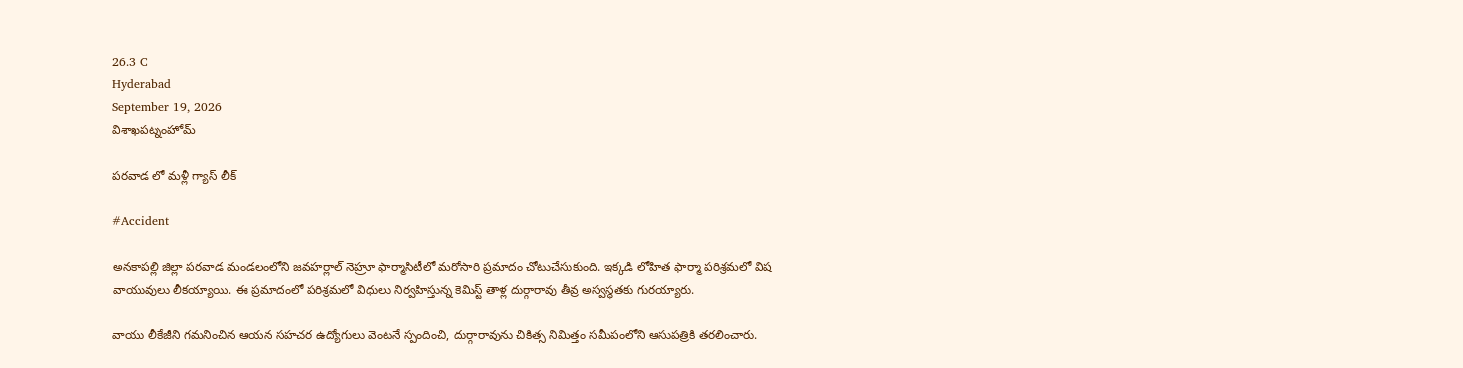26.3 C
Hyderabad
September 19, 2026
విశాఖపట్నంహోమ్

పరవాడ లో మళ్లీ గ్యాస్ లీక్

#Accident

అనకాపల్లి జిల్లా పరవాడ మండలంలోని జవహర్లాల్ నెహ్రూ ఫార్మాసిటీలో మరోసారి ప్రమాదం చోటుచేసుకుంది. ఇక్కడి లోహిత ఫార్మా పరిశ్రమలో విష వాయువులు లీకయ్యాయి. ఈ ప్రమాదంలో పరిశ్రమలో విధులు నిర్వహిస్తున్న కెమిస్ట్ తాళ్ల దుర్గారావు తీవ్ర అస్వస్థతకు గురయ్యారు.

వాయు లీకేజీని గమనించిన ఆయన సహచర ఉద్యోగులు వెంటనే స్పందించి, దుర్గారావును చికిత్స నిమిత్తం సమీపంలోని ఆసుపత్రికి తరలించారు.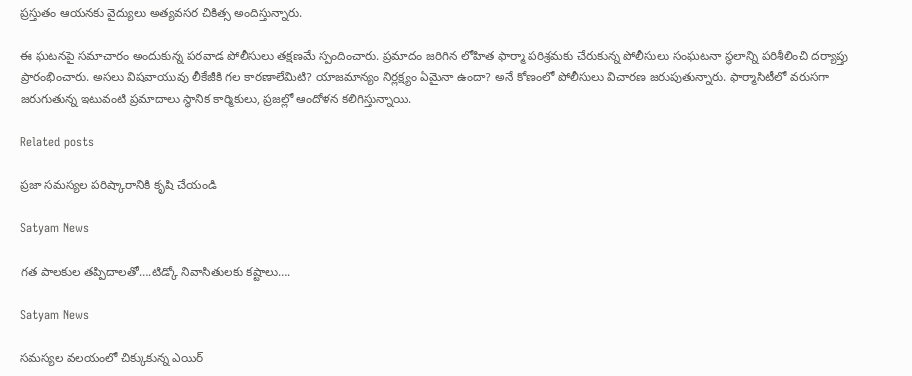ప్రస్తుతం ఆయనకు వైద్యులు అత్యవసర చికిత్స అందిస్తున్నారు.

ఈ ఘటనపై సమాచారం అందుకున్న పరవాడ పోలీసులు తక్షణమే స్పందించారు. ప్రమాదం జరిగిన లోహిత ఫార్మా పరిశ్రమకు చేరుకున్న పోలీసులు సంఘటనా స్థలాన్ని పరిశీలించి దర్యాప్తు ప్రారంభించారు. అసలు విషవాయువు లీకేజీకి గల కారణాలేమిటి? యాజమాన్యం నిర్లక్ష్యం ఏమైనా ఉందా? అనే కోణంలో పోలీసులు విచారణ జరుపుతున్నారు. ఫార్మాసిటీలో వరుసగా జరుగుతున్న ఇటువంటి ప్రమాదాలు స్థానిక కార్మికులు, ప్రజల్లో ఆందోళన కలిగిస్తున్నాయి.

Related posts

ప్రజా సమస్యల పరిష్కారానికి కృషి చేయండి

Satyam News

గత పాలకుల తప్పిదాలతో….టిడ్కో నివాసితులకు కష్టాలు….

Satyam News

సమస్యల వలయంలో చిక్కుకున్న ఎయిర్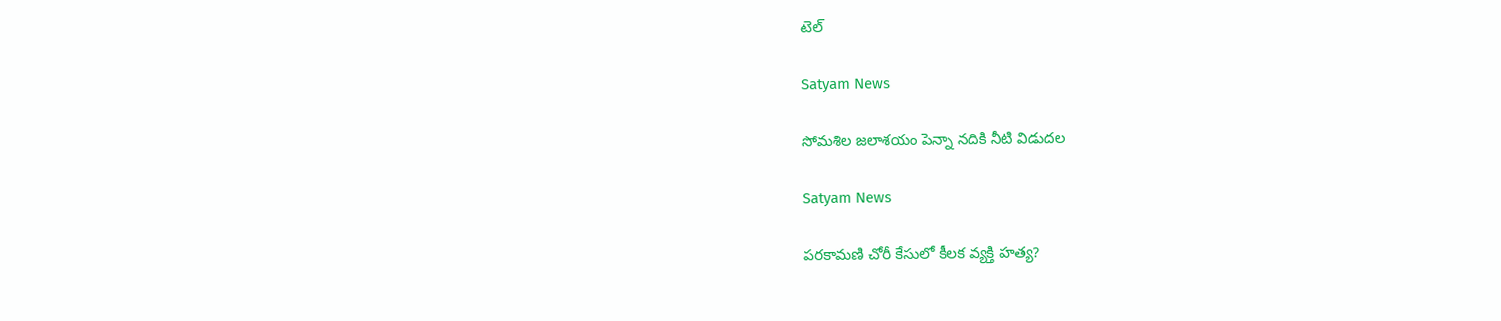టెల్

Satyam News

సోమశిల జలాశయం పెన్నా నదికి నీటి విడుదల

Satyam News

ప‌రకామ‌ణి చోరీ కేసులో కీలక వ్యక్తి హత్య?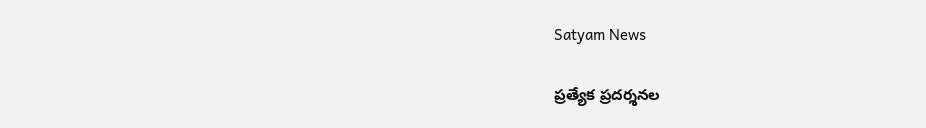Satyam News

ప్రత్యేక ప్రదర్శనల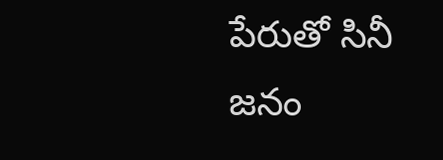పేరుతో సినీ జనం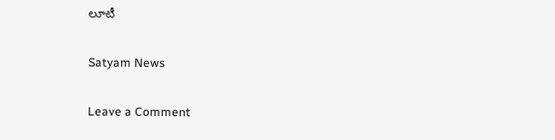లూటీ

Satyam News

Leave a Comment